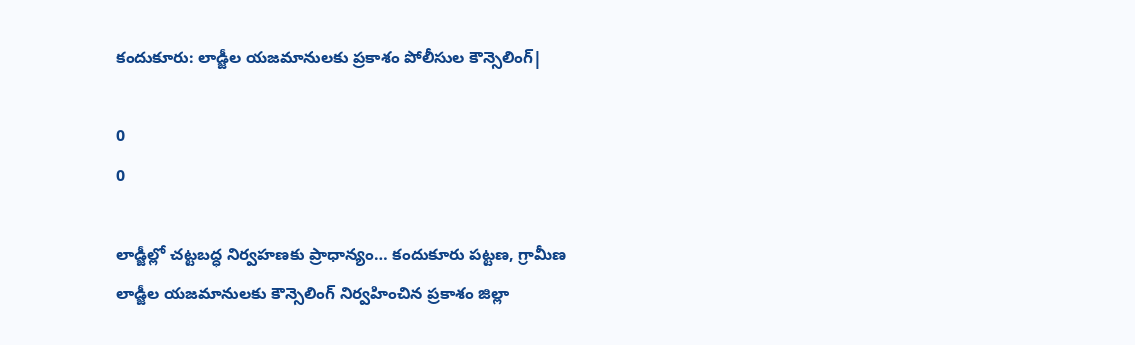కందుకూరు: లాడ్జీల యజమానులకు ప్రకాశం పోలీసుల కౌన్సెలింగ్|

0
0

లాడ్జీల్లో చట్టబద్ధ నిర్వహణకు ప్రాధాన్యం… కందుకూరు పట్టణ, గ్రామీణ లాడ్జీల యజమానులకు కౌన్సెలింగ్ నిర్వహించిన ప్రకాశం జిల్లా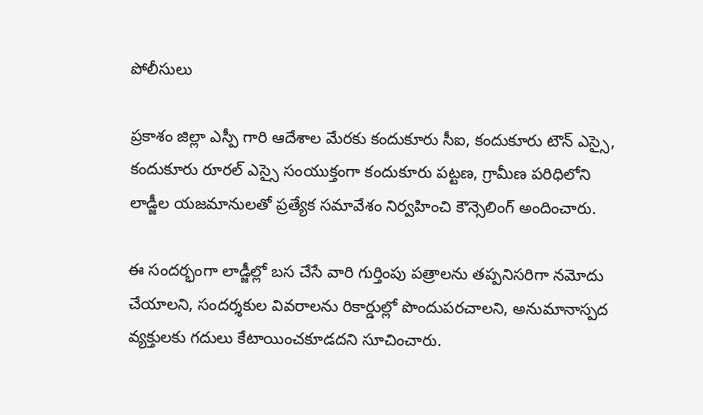పోలీసులు

ప్రకాశం జిల్లా ఎస్పీ గారి ఆదేశాల మేరకు కందుకూరు సీఐ, కందుకూరు టౌన్ ఎస్సై, కందుకూరు రూరల్ ఎస్సై సంయుక్తంగా కందుకూరు పట్టణ, గ్రామీణ పరిధిలోని లాడ్జీల యజమానులతో ప్రత్యేక సమావేశం నిర్వహించి కౌన్సెలింగ్ అందించారు.

ఈ సందర్భంగా లాడ్జీల్లో బస చేసే వారి గుర్తింపు పత్రాలను తప్పనిసరిగా నమోదు చేయాలని, సందర్శకుల వివరాలను రికార్డుల్లో పొందుపరచాలని, అనుమానాస్పద వ్యక్తులకు గదులు కేటాయించకూడదని సూచించారు.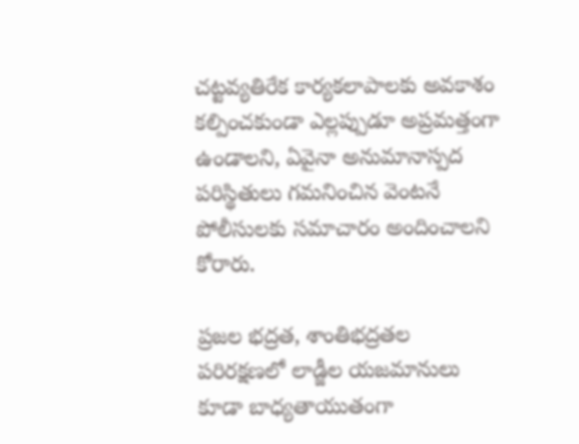చట్టవ్యతిరేక కార్యకలాపాలకు అవకాశం కల్పించకుండా ఎల్లప్పుడూ అప్రమత్తంగా ఉండాలని, ఏవైనా అనుమానాస్పద పరిస్థితులు గమనించిన వెంటనే పోలీసులకు సమాచారం అందించాలని కోరారు.

ప్రజల భద్రత, శాంతిభద్రతల పరిరక్షణలో లాడ్జీల యజమానులు కూడా బాధ్యతాయుతంగా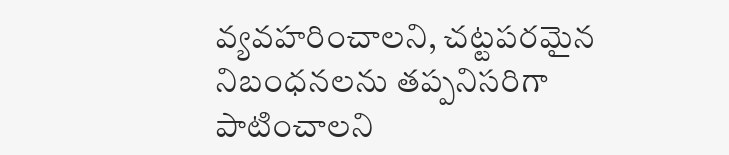వ్యవహరించాలని, చట్టపరమైన నిబంధనలను తప్పనిసరిగా పాటించాలని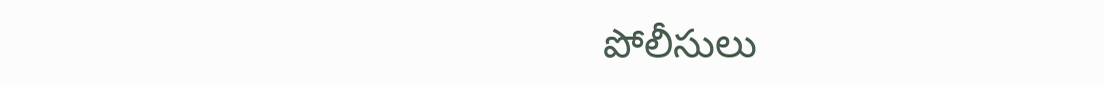పోలీసులు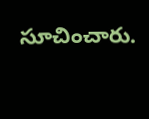సూచించారు.